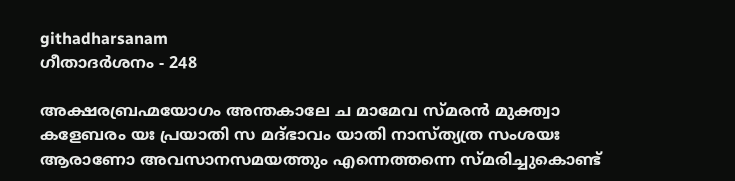githadharsanam
ഗീതാദര്‍ശനം - 248

അക്ഷരബ്രഹ്മയോഗം അന്തകാലേ ച മാമേവ സ്മരന്‍ മുക്ത്വാ കളേബരം യഃ പ്രയാതി സ മദ്ഭാവം യാതി നാസ്ത്യത്ര സംശയഃ ആരാണോ അവസാനസമയത്തും എന്നെത്തന്നെ സ്മരിച്ചുകൊണ്ട്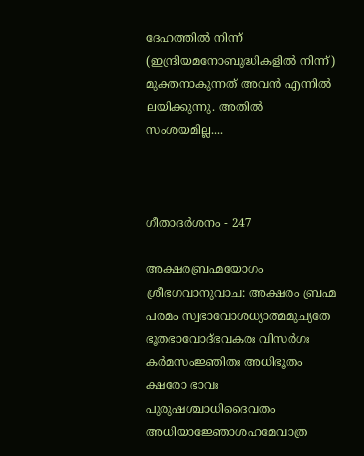ദേഹത്തില്‍ നിന്ന് (ഇന്ദ്രിയമനോബുദ്ധികളില്‍ നിന്ന്) മുക്തനാകുന്നത് അവന്‍ എന്നില്‍ ലയിക്കുന്നു. അതില്‍ സംശയമില്ല....



ഗീതാദര്‍ശനം - 247

അക്ഷരബ്രഹ്മയോഗം ശ്രീഭഗവാനുവാച: അക്ഷരം ബ്രഹ്മ പരമം സ്വഭാവോശധ്യാത്മമുച്യതേ ഭൂതഭാവോദ്ഭവകരഃ വിസര്‍ഗഃ കര്‍മസംജ്ഞിതഃ അധിഭൂതം ക്ഷരോ ഭാവഃ പുരുഷശ്ചാധിദൈവതം അധിയാജ്ഞോശഹമേവാത്ര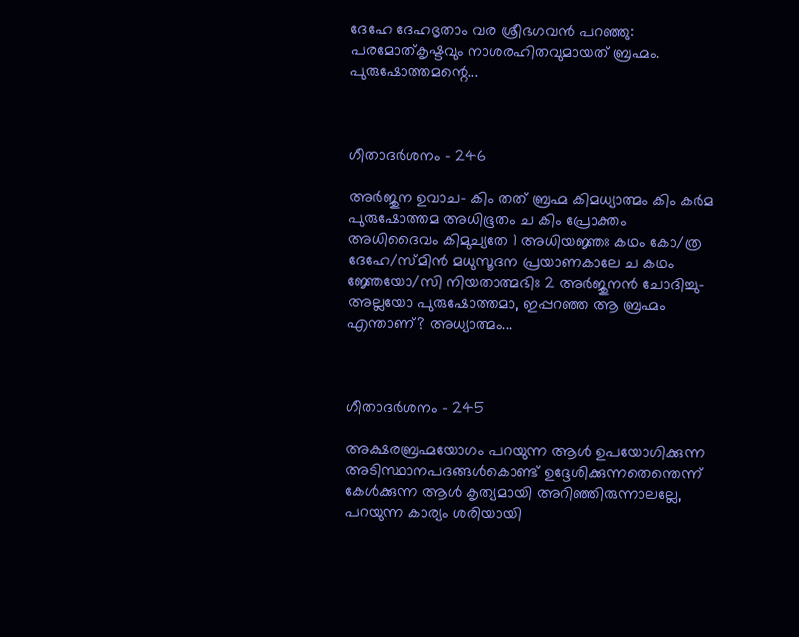ദേഹേ ദേഹഭൃതാം വര ശ്രീഭഗവന്‍ പറഞ്ഞു: പരമോത്കൃഷ്ടവും നാശരഹിതവുമായത് ബ്രഹ്മം. പുരുഷോത്തമന്റെ...



ഗീതാദര്‍ശനം - 246

അര്‍ജുന ഉവാച- കിം തത് ബ്രഹ്മ കിമധ്യാത്മം കിം കര്‍മ പുരുഷോത്തമ അധിഭൂതം ച കിം പ്രോക്തം അധിദൈവം കിമുച്യതേ 1 അധിയജ്ഞഃ കഥം കോ/ത്ര ദേഹേ/സ്മിന്‍ മധുസൂദന പ്രയാണകാലേ ച കഥം ജ്ഞേയോ/സി നിയതാത്മഭിഃ 2 അര്‍ജുനന്‍ ചോദിച്ചു- അല്ലയോ പുരുഷോത്തമാ, ഇപ്പറഞ്ഞ ആ ബ്രഹ്മം എന്താണ്? അധ്യാത്മം...



ഗീതാദര്‍ശനം - 245

അക്ഷരബ്രഹ്മയോഗം പറയുന്ന ആള്‍ ഉപയോഗിക്കുന്ന അടിസ്ഥാനപദങ്ങള്‍കൊണ്ട് ഉദ്ദേശിക്കുന്നതെന്തെന്ന് കേള്‍ക്കുന്ന ആള്‍ കൃത്യമായി അറിഞ്ഞിരുന്നാലല്ലേ, പറയുന്ന കാര്യം ശരിയായി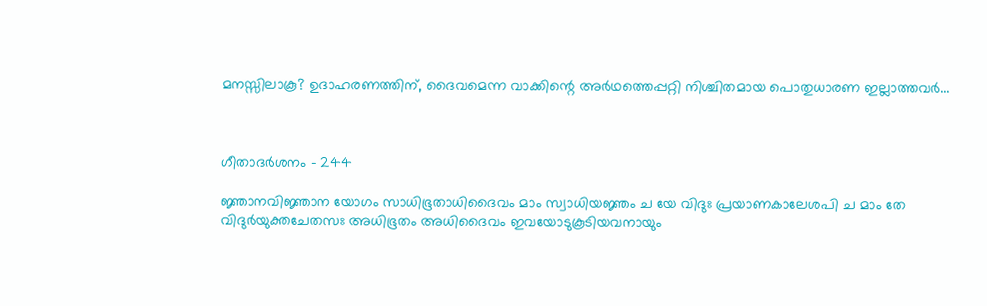മനസ്സിലാകൂ? ഉദാഹരണത്തിന്, ദൈവമെന്ന വാക്കിന്റെ അര്‍ഥത്തെപ്പറ്റി നിശ്ചിതമായ പൊതുധാരണ ഇല്ലാത്തവര്‍...



ഗീതാദര്‍ശനം - 244

ജ്ഞാനവിജ്ഞാന യോഗം സാധിഭൂതാധിദൈവം മാം സ്വാധിയജ്ഞം ച യേ വിദുഃ പ്രയാണകാലേശപി ച മാം തേ വിദുര്‍യുക്തചേതസഃ അധിഭൂതം അധിദൈവം ഇവയോടുകൂടിയവനായും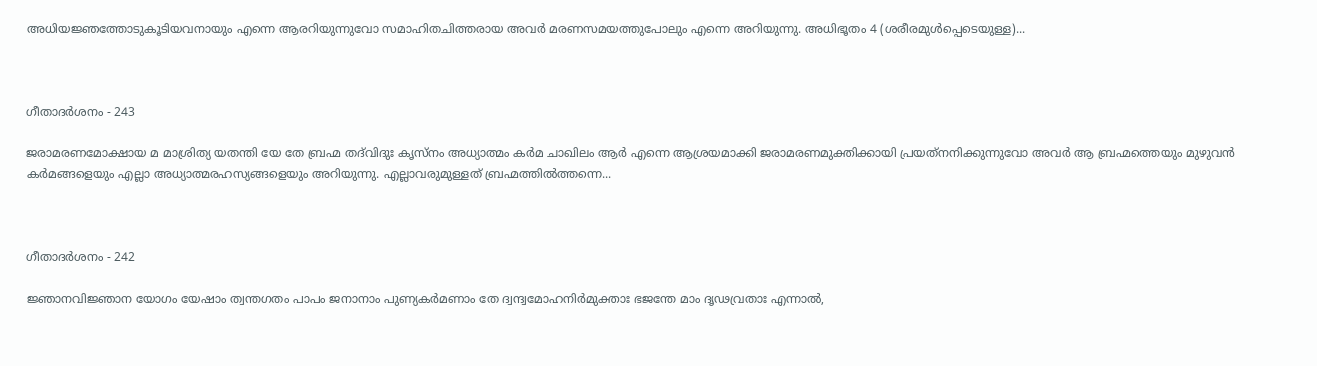അധിയജ്ഞത്തോടുകൂടിയവനായും എന്നെ ആരറിയുന്നുവോ സമാഹിതചിത്തരായ അവര്‍ മരണസമയത്തുപോലും എന്നെ അറിയുന്നു. അധിഭൂതം 4 (ശരീരമുള്‍പ്പെടെയുള്ള)...



ഗീതാദര്‍ശനം - 243

ജരാമരണമോക്ഷായ മ മാശ്രിത്യ യതന്തി യേ തേ ബ്രഹ്മ തദ്‌വിദുഃ കൃസ്‌നം അധ്യാത്മം കര്‍മ ചാഖിലം ആര്‍ എന്നെ ആശ്രയമാക്കി ജരാമരണമുക്തിക്കായി പ്രയത്‌നനിക്കുന്നുവോ അവര്‍ ആ ബ്രഹ്മത്തെയും മുഴുവന്‍ കര്‍മങ്ങളെയും എല്ലാ അധ്യാത്മരഹസ്യങ്ങളെയും അറിയുന്നു. എല്ലാവരുമുള്ളത് ബ്രഹ്മത്തില്‍ത്തന്നെ...



ഗീതാദര്‍ശനം - 242

ജ്ഞാനവിജ്ഞാന യോഗം യേഷാം ത്വന്തഗതം പാപം ജനാനാം പുണ്യകര്‍മണാം തേ ദ്വന്ദ്വമോഹനിര്‍മുക്താഃ ഭജന്തേ മാം ദൃഢവ്രതാഃ എന്നാല്‍,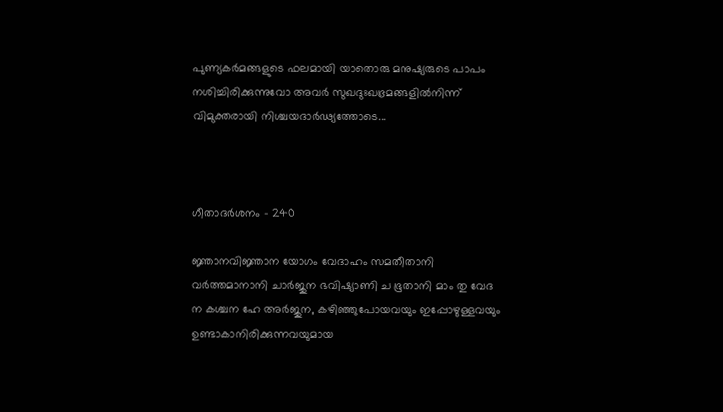പുണ്യകര്‍മങ്ങളുടെ ഫലമായി യാതൊരു മനുഷ്യരുടെ പാപം നശിച്ചിരിക്കുന്നുവോ അവര്‍ സുഖദുഃഖഭ്രമങ്ങളില്‍നിന്ന് വിമുക്തരായി നിശ്ചയദാര്‍ഢ്യത്തോടെ...



ഗീതാദര്‍ശനം - 240

ജ്ഞാനവിജ്ഞാന യോഗം വേദാഹം സമതീതാനി വര്‍ത്തമാനാനി ചാര്‍ജുന ഭവിഷ്യാണി ച ഭൂതാനി മാം തു വേദ ന കശ്ചന ഹേ അര്‍ജുന, കഴിഞ്ഞുപോയവയും ഇപ്പോഴുള്ളവയും ഉണ്ടാകാനിരിക്കുന്നവയുമായ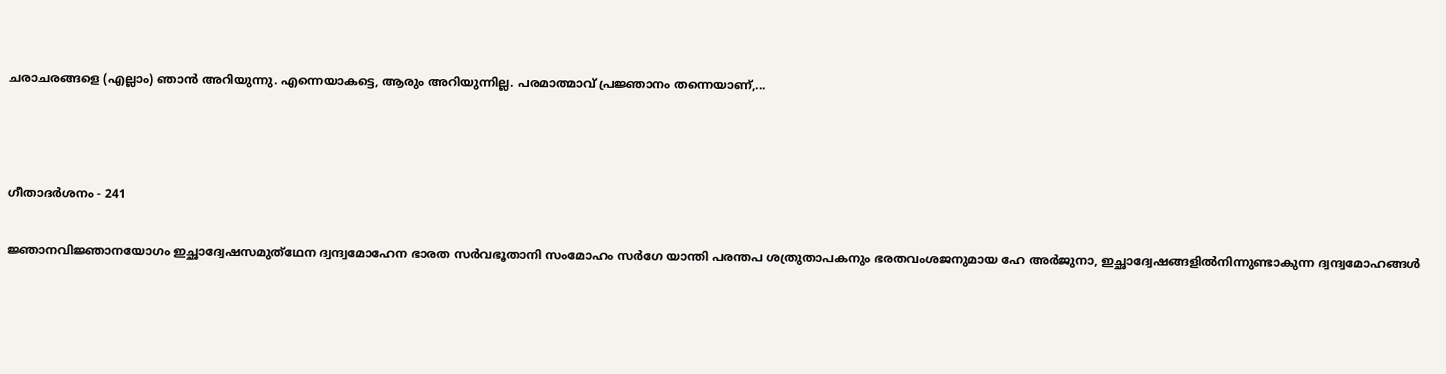ചരാചരങ്ങളെ (എല്ലാം) ഞാന്‍ അറിയുന്നു. എന്നെയാകട്ടെ, ആരും അറിയുന്നില്ല. പരമാത്മാവ് പ്രജ്ഞാനം തന്നെയാണ്,...



ഗീതാദര്‍ശനം - 241

ജ്ഞാനവിജ്ഞാനയോഗം ഇച്ഛാദ്വേഷസമുത്‌ഥേന ദ്വന്ദ്വമോഹേന ഭാരത സര്‍വഭൂതാനി സംമോഹം സര്‍ഗേ യാന്തി പരന്തപ ശത്രുതാപകനും ഭരതവംശജനുമായ ഹേ അര്‍ജുനാ, ഇച്ഛാദ്വേഷങ്ങളില്‍നിന്നുണ്ടാകുന്ന ദ്വന്ദ്വമോഹങ്ങള്‍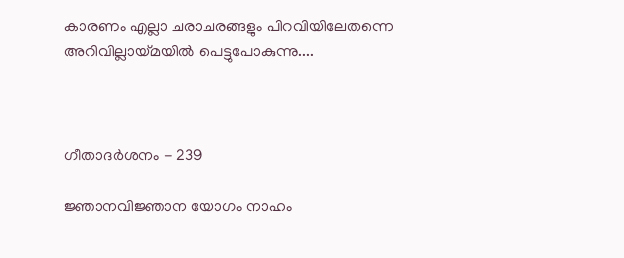കാരണം എല്ലാ ചരാചരങ്ങളും പിറവിയിലേതന്നെ അറിവില്ലായ്മയില്‍ പെട്ടുപോകുന്നു....



ഗീതാദര്‍ശനം - 239

ജ്ഞാനവിജ്ഞാന യോഗം നാഹം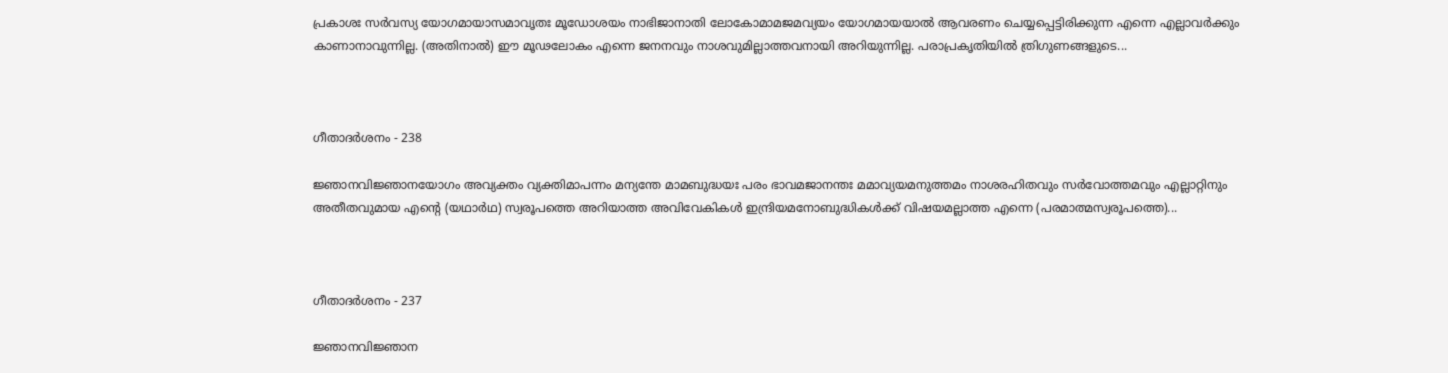പ്രകാശഃ സര്‍വസ്യ യോഗമായാസമാവൃതഃ മൂഡോശയം നാഭിജാനാതി ലോകോമാമജമവ്യയം യോഗമായയാല്‍ ആവരണം ചെയ്യപ്പെട്ടിരിക്കുന്ന എന്നെ എല്ലാവര്‍ക്കും കാണാനാവുന്നില്ല. (അതിനാല്‍) ഈ മൂഢലോകം എന്നെ ജനനവും നാശവുമില്ലാത്തവനായി അറിയുന്നില്ല. പരാപ്രകൃതിയില്‍ ത്രിഗുണങ്ങളുടെ...



ഗീതാദര്‍ശനം - 238

ജ്ഞാനവിജ്ഞാനയോഗം അവ്യക്തം വ്യക്തിമാപന്നം മന്യന്തേ മാമബുദ്ധയഃ പരം ഭാവമജാനന്തഃ മമാവ്യയമനുത്തമം നാശരഹിതവും സര്‍വോത്തമവും എല്ലാറ്റിനും അതീതവുമായ എന്റെ (യഥാര്‍ഥ) സ്വരൂപത്തെ അറിയാത്ത അവിവേകികള്‍ ഇന്ദ്രിയമനോബുദ്ധികള്‍ക്ക് വിഷയമല്ലാത്ത എന്നെ (പരമാത്മസ്വരൂപത്തെ)...



ഗീതാദര്‍ശനം - 237

ജ്ഞാനവിജ്ഞാന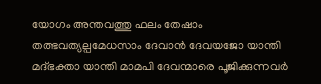യോഗം അന്തവത്തു ഫലം തേഷാം തത്ഭവത്യല്പമേധസാം ദേവാന്‍ ദേവയജോ യാന്തി മദ്ഭക്താ യാന്തി മാമപി ദേവന്മാരെ പൂജിക്കുന്നവര്‍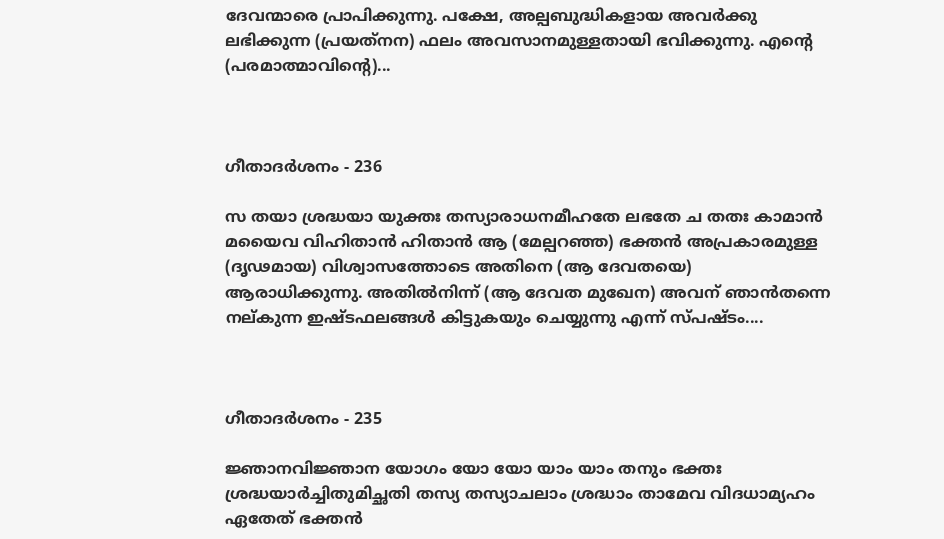ദേവന്മാരെ പ്രാപിക്കുന്നു. പക്ഷേ, അല്പബുദ്ധികളായ അവര്‍ക്കു ലഭിക്കുന്ന (പ്രയത്‌നന) ഫലം അവസാനമുള്ളതായി ഭവിക്കുന്നു. എന്റെ (പരമാത്മാവിന്റെ)...



ഗീതാദര്‍ശനം - 236

സ തയാ ശ്രദ്ധയാ യുക്തഃ തസ്യാരാധനമീഹതേ ലഭതേ ച തതഃ കാമാന്‍ മയൈവ വിഹിതാന്‍ ഹിതാന്‍ ആ (മേല്പറഞ്ഞ) ഭക്തന്‍ അപ്രകാരമുള്ള (ദൃഢമായ) വിശ്വാസത്തോടെ അതിനെ (ആ ദേവതയെ) ആരാധിക്കുന്നു. അതില്‍നിന്ന് (ആ ദേവത മുഖേന) അവന് ഞാന്‍തന്നെ നല്കുന്ന ഇഷ്ടഫലങ്ങള്‍ കിട്ടുകയും ചെയ്യുന്നു എന്ന് സ്പഷ്ടം....



ഗീതാദര്‍ശനം - 235

ജ്ഞാനവിജ്ഞാന യോഗം യോ യോ യാം യാം തനും ഭക്തഃ ശ്രദ്ധയാര്‍ച്ചിതുമിച്ഛതി തസ്യ തസ്യാചലാം ശ്രദ്ധാം താമേവ വിദധാമ്യഹം ഏതേത് ഭക്തന്‍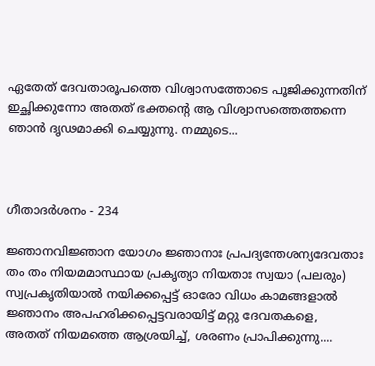ഏതേത് ദേവതാരൂപത്തെ വിശ്വാസത്തോടെ പൂജിക്കുന്നതിന് ഇച്ഛിക്കുന്നോ അതത് ഭക്തന്റെ ആ വിശ്വാസത്തെത്തന്നെ ഞാന്‍ ദൃഢമാക്കി ചെയ്യുന്നു. നമ്മുടെ...



ഗീതാദര്‍ശനം - 234

ജ്ഞാനവിജ്ഞാന യോഗം ജ്ഞാനാഃ പ്രപദ്യന്തേശന്യദേവതാഃ തം തം നിയമമാസ്ഥായ പ്രകൃത്യാ നിയതാഃ സ്വയാ (പലരും) സ്വപ്രകൃതിയാല്‍ നയിക്കപ്പെട്ട് ഓരോ വിധം കാമങ്ങളാല്‍ ജ്ഞാനം അപഹരിക്കപ്പെട്ടവരായിട്ട് മറ്റു ദേവതകളെ, അതത് നിയമത്തെ ആശ്രയിച്ച്, ശരണം പ്രാപിക്കുന്നു....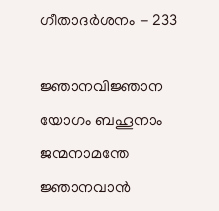ഗീതാദര്‍ശനം - 233

ജ്ഞാനവിജ്ഞാന യോഗം ബഹൂനാം ജന്മനാമന്തേ ജ്ഞാനവാന്‍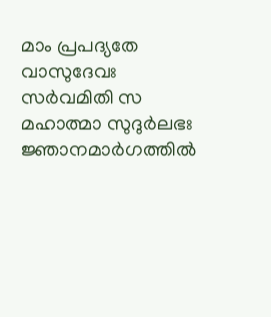മാം പ്രപദ്യതേ വാസുദേവഃ സര്‍വമിതി സ മഹാത്മാ സുദുര്‍ലഭഃ ജ്ഞാനമാര്‍ഗത്തില്‍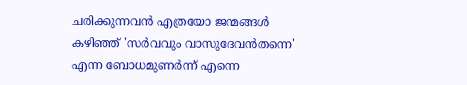ചരിക്കുന്നവന്‍ എത്രയോ ജന്മങ്ങള്‍ കഴിഞ്ഞ് 'സര്‍വവും വാസുദേവന്‍തന്നെ' എന്ന ബോധമുണര്‍ന്ന് എന്നെ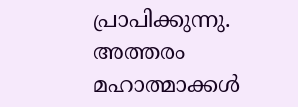പ്രാപിക്കുന്നു. അത്തരം മഹാത്മാക്കള്‍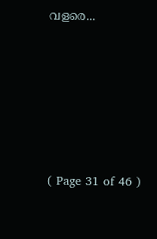വളരെ...






( Page 31 of 46 )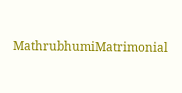MathrubhumiMatrimonial